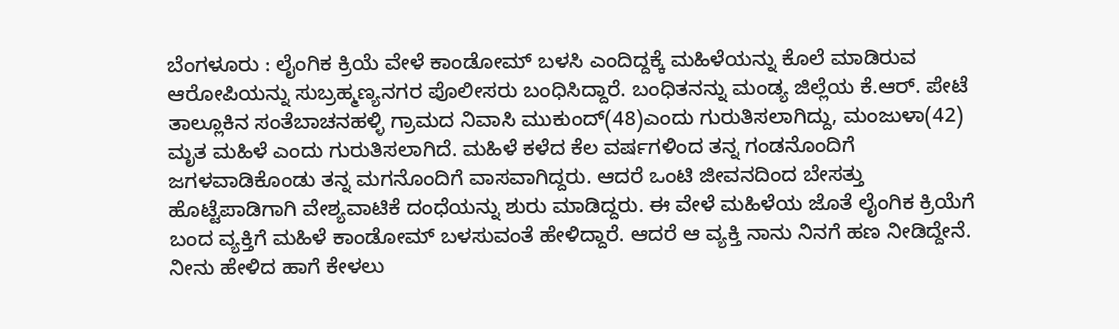ಬೆಂಗಳೂರು : ಲೈಂಗಿಕ ಕ್ರಿಯೆ ವೇಳೆ ಕಾಂಡೋಮ್ ಬಳಸಿ ಎಂದಿದ್ದಕ್ಕೆ ಮಹಿಳೆಯನ್ನು ಕೊಲೆ ಮಾಡಿರುವ ಆರೋಪಿಯನ್ನು ಸುಬ್ರಹ್ಮಣ್ಯನಗರ ಪೊಲೀಸರು ಬಂಧಿಸಿದ್ದಾರೆ. ಬಂಧಿತನನ್ನು ಮಂಡ್ಯ ಜಿಲ್ಲೆಯ ಕೆ.ಆರ್. ಪೇಟೆ ತಾಲ್ಲೂಕಿನ ಸಂತೆಬಾಚನಹಳ್ಳಿ ಗ್ರಾಮದ ನಿವಾಸಿ ಮುಕುಂದ್(48)ಎಂದು ಗುರುತಿಸಲಾಗಿದ್ದು, ಮಂಜುಳಾ(42) ಮೃತ ಮಹಿಳೆ ಎಂದು ಗುರುತಿಸಲಾಗಿದೆ. ಮಹಿಳೆ ಕಳೆದ ಕೆಲ ವರ್ಷಗಳಿಂದ ತನ್ನ ಗಂಡನೊಂದಿಗೆ ಜಗಳವಾಡಿಕೊಂಡು ತನ್ನ ಮಗನೊಂದಿಗೆ ವಾಸವಾಗಿದ್ದರು. ಆದರೆ ಒಂಟಿ ಜೀವನದಿಂದ ಬೇಸತ್ತು ಹೊಟ್ಟೆಪಾಡಿಗಾಗಿ ವೇಶ್ಯವಾಟಿಕೆ ದಂಧೆಯನ್ನು ಶುರು ಮಾಡಿದ್ದರು. ಈ ವೇಳೆ ಮಹಿಳೆಯ ಜೊತೆ ಲೈಂಗಿಕ ಕ್ರಿಯೆಗೆ ಬಂದ ವ್ಯಕ್ತಿಗೆ ಮಹಿಳೆ ಕಾಂಡೋಮ್ ಬಳಸುವಂತೆ ಹೇಳಿದ್ದಾರೆ. ಆದರೆ ಆ ವ್ಯಕ್ತಿ ನಾನು ನಿನಗೆ ಹಣ ನೀಡಿದ್ದೇನೆ. ನೀನು ಹೇಳಿದ ಹಾಗೆ ಕೇಳಲು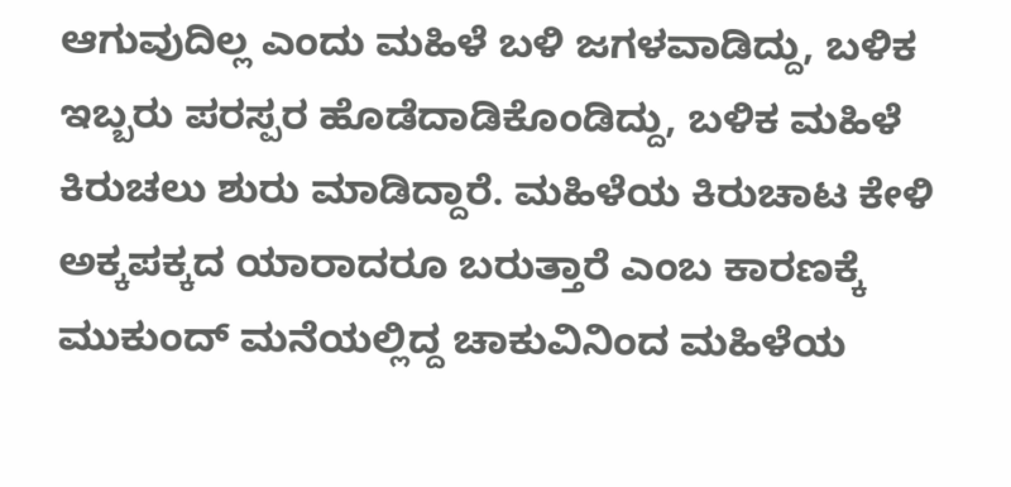ಆಗುವುದಿಲ್ಲ ಎಂದು ಮಹಿಳೆ ಬಳಿ ಜಗಳವಾಡಿದ್ದು, ಬಳಿಕ ಇಬ್ಬರು ಪರಸ್ಪರ ಹೊಡೆದಾಡಿಕೊಂಡಿದ್ದು, ಬಳಿಕ ಮಹಿಳೆ ಕಿರುಚಲು ಶುರು ಮಾಡಿದ್ದಾರೆ. ಮಹಿಳೆಯ ಕಿರುಚಾಟ ಕೇಳಿ ಅಕ್ಕಪಕ್ಕದ ಯಾರಾದರೂ ಬರುತ್ತಾರೆ ಎಂಬ ಕಾರಣಕ್ಕೆ ಮುಕುಂದ್ ಮನೆಯಲ್ಲಿದ್ದ ಚಾಕುವಿನಿಂದ ಮಹಿಳೆಯ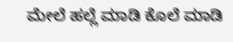ಮೇಲೆ ಹಲ್ಲೆ ಮಾಡಿ ಕೊಲೆ ಮಾಡಿ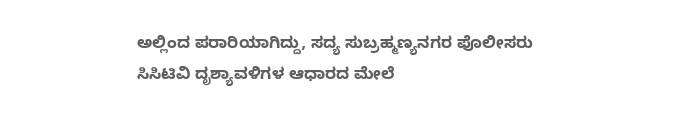ಅಲ್ಲಿಂದ ಪರಾರಿಯಾಗಿದ್ದು, ಸದ್ಯ ಸುಬ್ರಹ್ಮಣ್ಯನಗರ ಪೊಲೀಸರು ಸಿಸಿಟಿವಿ ದೃಶ್ಯಾವಳಿಗಳ ಆಧಾರದ ಮೇಲೆ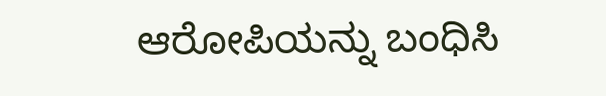ಆರೋಪಿಯನ್ನು ಬಂಧಿಸಿ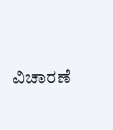ವಿಚಾರಣೆ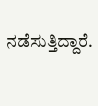ನಡೆಸುತ್ತಿದ್ದಾರೆ.